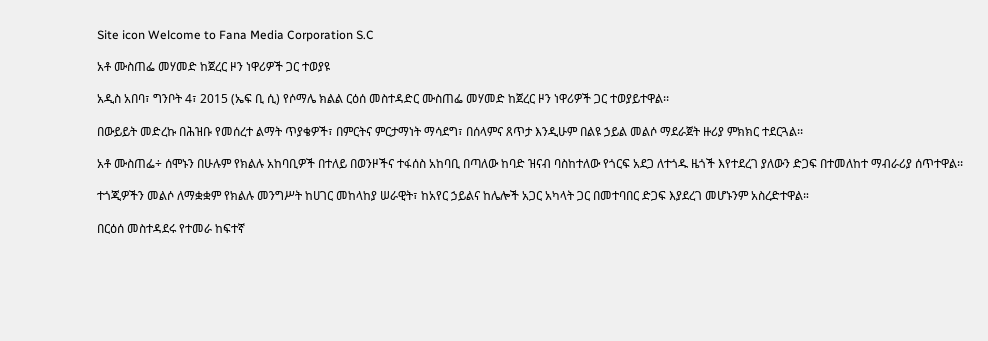Site icon Welcome to Fana Media Corporation S.C

አቶ ሙስጠፌ መሃመድ ከጀረር ዞን ነዋሪዎች ጋር ተወያዩ

አዲስ አበባ፣ ግንቦት 4፣ 2015 (ኤፍ ቢ ሲ) የሶማሌ ክልል ርዕሰ መስተዳድር ሙስጠፌ መሃመድ ከጀረር ዞን ነዋሪዎች ጋር ተወያይተዋል፡፡

በውይይት መድረኩ በሕዝቡ የመሰረተ ልማት ጥያቄዎች፣ በምርትና ምርታማነት ማሳደግ፣ በሰላምና ጸጥታ እንዲሁም በልዩ ኃይል መልሶ ማደራጀት ዙሪያ ምክክር ተደርጓል፡፡

አቶ ሙስጠፌ÷ ሰሞኑን በሁሉም የክልሉ አከባቢዎች በተለይ በወንዞችና ተፋሰስ አከባቢ በጣለው ከባድ ዝናብ ባስከተለው የጎርፍ አደጋ ለተጎዱ ዜጎች እየተደረገ ያለውን ድጋፍ በተመለከተ ማብራሪያ ሰጥተዋል፡፡

ተጎጂዎችን መልሶ ለማቋቋም የክልሉ መንግሥት ከሀገር መከላከያ ሠራዊት፣ ከአየር ኃይልና ከሌሎች አጋር አካላት ጋር በመተባበር ድጋፍ እያደረገ መሆኑንም አስረድተዋል።

በርዕሰ መስተዳደሩ የተመራ ከፍተኛ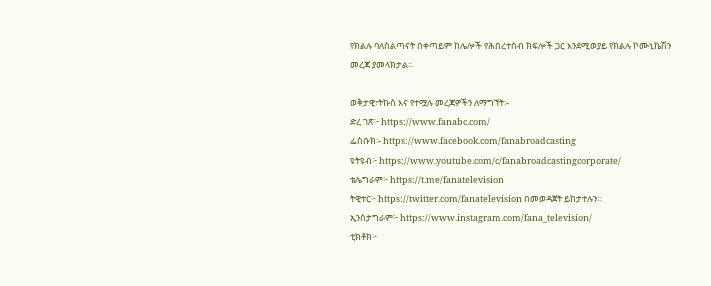የክልሉ ባለስልጣናት በቀጣይም ከሌሎች የሕበረተሰብ ክፍሎች ጋር እንደሚወያይ የክልሉ ኮሙኒኬሽን መረጃ ያመላክታል፡፡

ወቅታዊ፣ትኩስ እና የተሟሉ መረጃዎችን ለማግኘት፡-
ድረ ገጽ፦ https://www.fanabc.com/
ፌስቡክ፡- https://www.facebook.com/fanabroadcasting
ዩትዩብ፦ https://www.youtube.com/c/fanabroadcastingcorporate/
ቴሌግራም፦ https://t.me/fanatelevision
ትዊተር፦ https://twitter.com/fanatelevision በመወዳጀት ይከታተሉን፡፡
ኢንስታግራም፦ https://www.instagram.com/fana_television/
ቲክቶክ፦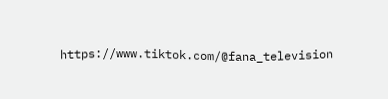https://www.tiktok.com/@fana_television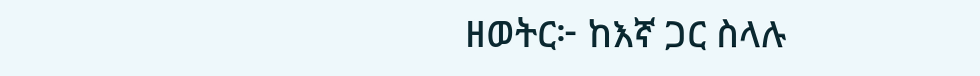ዘወትር፦ ከእኛ ጋር ስላሉ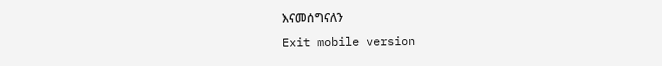እናመሰግናለን
Exit mobile version